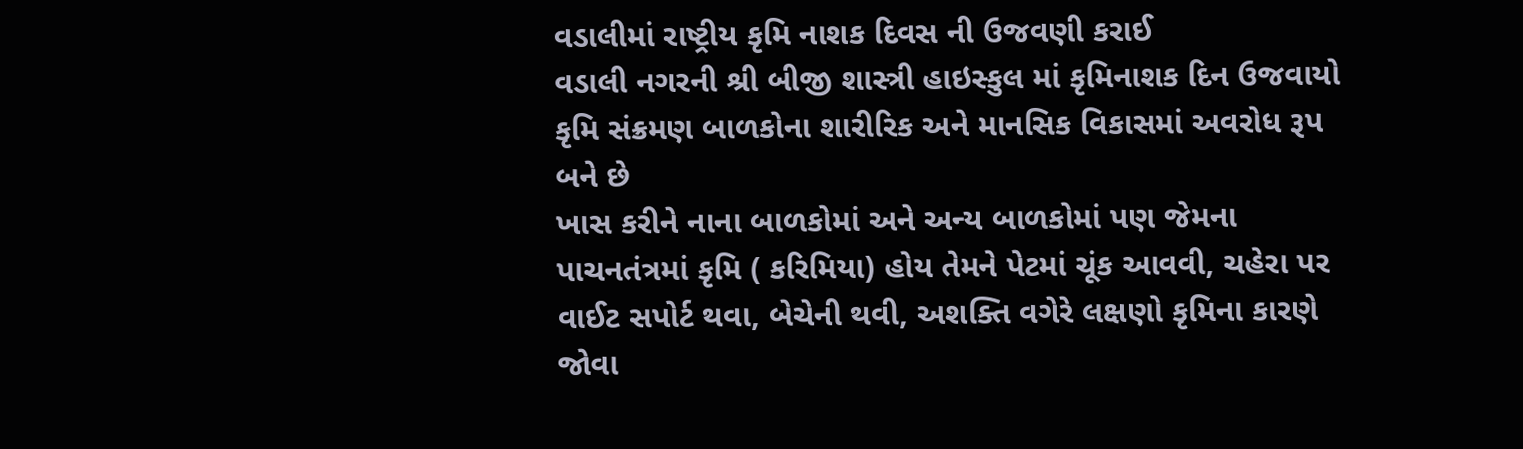વડાલીમાં રાષ્ટ્રીય કૃમિ નાશક દિવસ ની ઉજવણી કરાઈ
વડાલી નગરની શ્રી બીજી શાસ્ત્રી હાઇસ્કુલ માં કૃમિનાશક દિન ઉજવાયો
કૃમિ સંક્રમણ બાળકોના શારીરિક અને માનસિક વિકાસમાં અવરોધ રૂપ બને છે
ખાસ કરીને નાના બાળકોમાં અને અન્ય બાળકોમાં પણ જેમના પાચનતંત્રમાં કૃમિ ( કરિમિયા) હોય તેમને પેટમાં ચૂંક આવવી, ચહેરા પર વાઈટ સપોર્ટ થવા, બેચેની થવી, અશક્તિ વગેરે લક્ષણો કૃમિના કારણે જોવા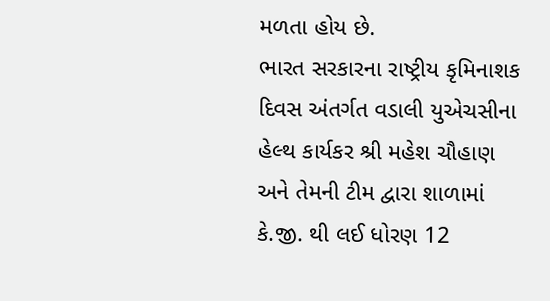મળતા હોય છે.
ભારત સરકારના રાષ્ટ્રીય કૃમિનાશક દિવસ અંતર્ગત વડાલી યુએચસીના હેલ્થ કાર્યકર શ્રી મહેશ ચૌહાણ અને તેમની ટીમ દ્વારા શાળામાં કે.જી. થી લઈ ધોરણ 12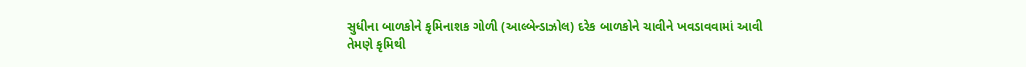સુધીના બાળકોને કૃમિનાશક ગોળી (આલ્બેન્ડાઝોલ) દરેક બાળકોને ચાવીને ખવડાવવામાં આવી
તેમણે કૃમિથી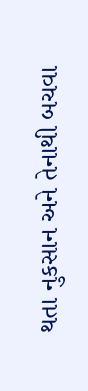થતા નુકસાન અને તેનાથી બચવા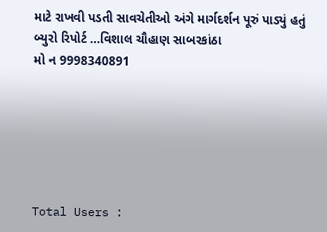માટે રાખવી પડતી સાવચેતીઓ અંગે માર્ગદર્શન પૂરું પાડ્યું હતું
બ્યુરો રિપોર્ટ …વિશાલ ચૌહાણ સાબરકાંઠા
મો ન 9998340891






Total Users :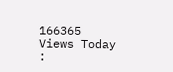166365
Views Today :